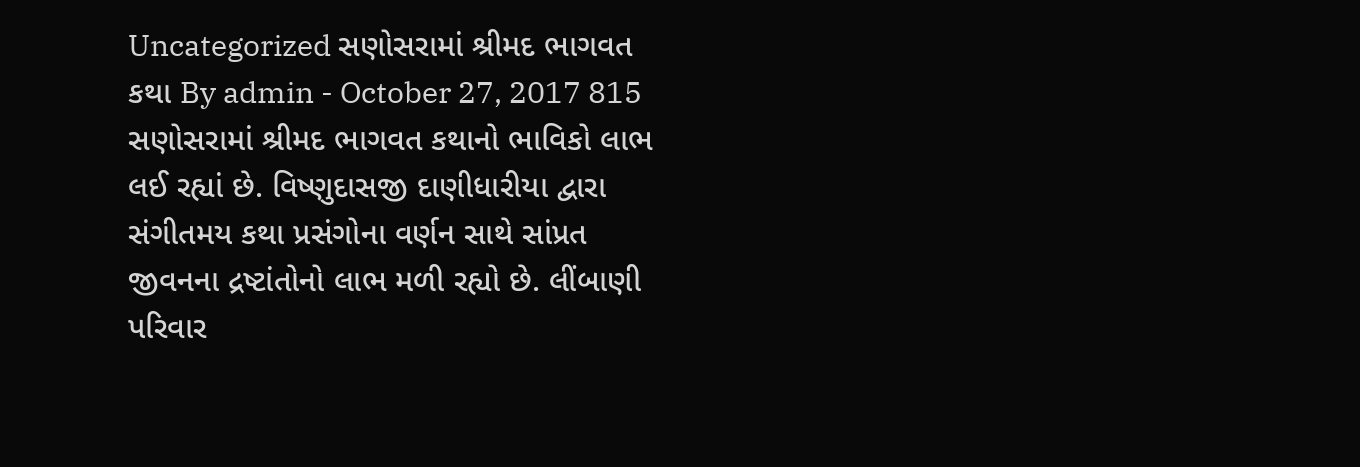Uncategorized સણોસરામાં શ્રીમદ ભાગવત કથા By admin - October 27, 2017 815 સણોસરામાં શ્રીમદ ભાગવત કથાનો ભાવિકો લાભ લઈ રહ્યાં છે. વિષ્ણુદાસજી દાણીધારીયા દ્વારા સંગીતમય કથા પ્રસંગોના વર્ણન સાથે સાંપ્રત જીવનના દ્રષ્ટાંતોનો લાભ મળી રહ્યો છે. લીંબાણી પરિવાર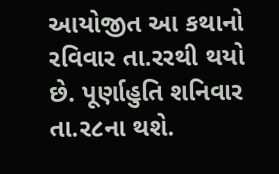આયોજીત આ કથાનો રવિવાર તા.રરથી થયો છે. પૂર્ણાહુતિ શનિવાર તા.ર૮ના થશે.